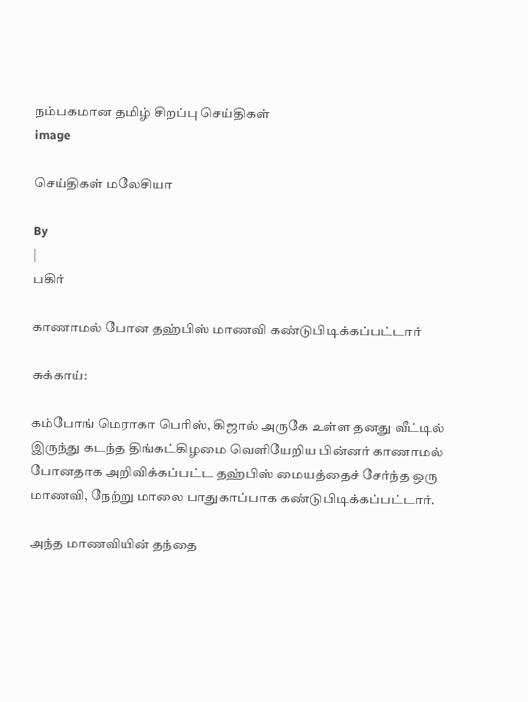நம்பகமான தமிழ் சிறப்பு செய்திகள்
image

செய்திகள் மலேசியா

By
|
பகிர்

காணாமல் போன தஹ்பிஸ் மாணவி கண்டுபிடிக்கப்பட்டார்

சுக்காய்:

கம்போங் மெராகா பெரிஸ், கிஜால் அருகே உள்ள தனது வீட்டில் இருந்து கடந்த திங்கட்கிழமை வெளியேறிய பின்னர் காணாமல் போனதாக அறிவிக்கப்பட்ட தஹ்பிஸ் மையத்தைச் சேர்ந்த ஒரு மாணவி, நேற்று மாலை பாதுகாப்பாக கண்டுபிடிக்கப்பட்டார்.

அந்த மாணவியின் தந்தை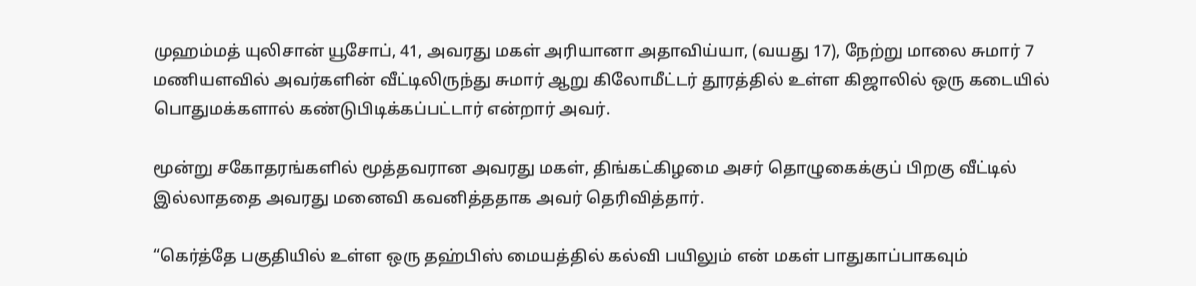முஹம்மத் யுலிசான் யூசோப், 41, அவரது மகள் அரியானா அதாவிய்யா, (வயது 17), நேற்று மாலை சுமார் 7 மணியளவில் அவர்களின் வீட்டிலிருந்து சுமார் ஆறு கிலோமீட்டர் தூரத்தில் உள்ள கிஜாலில் ஒரு கடையில் பொதுமக்களால் கண்டுபிடிக்கப்பட்டார் என்றார் அவர்.

மூன்று சகோதரங்களில் மூத்தவரான அவரது மகள், திங்கட்கிழமை அசர் தொழுகைக்குப் பிறகு வீட்டில் இல்லாததை அவரது மனைவி கவனித்ததாக அவர் தெரிவித்தார்.

“கெர்த்தே பகுதியில் உள்ள ஒரு தஹ்பிஸ் மையத்தில் கல்வி பயிலும் என் மகள் பாதுகாப்பாகவும்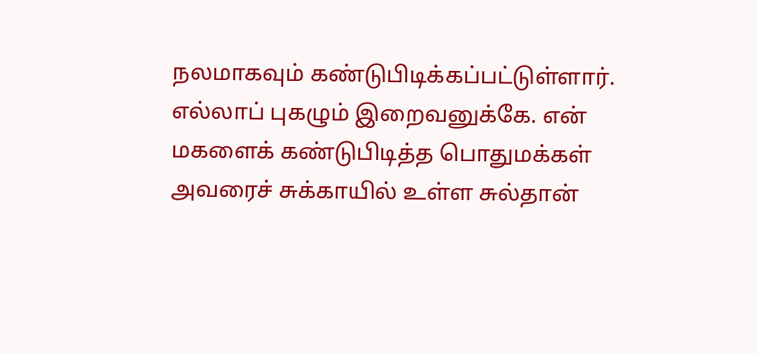நலமாகவும் கண்டுபிடிக்கப்பட்டுள்ளார். எல்லாப் புகழும் இறைவனுக்கே. என் மகளைக் கண்டுபிடித்த பொதுமக்கள் அவரைச் சுக்காயில் உள்ள சுல்தான்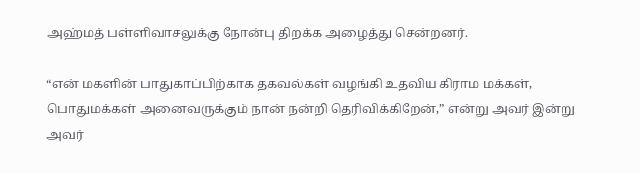அஹ்மத் பள்ளிவாசலுக்கு நோன்பு திறக்க அழைத்து சென்றனர்.

“என் மகளின் பாதுகாப்பிற்காக தகவல்கள் வழங்கி உதவிய கிராம மக்கள், பொதுமக்கள் அனைவருக்கும் நான் நன்றி தெரிவிக்கிறேன்,” என்று அவர் இன்று அவர்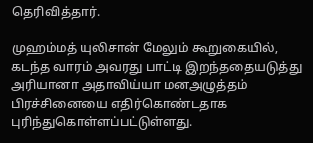தெரிவித்தார்.

முஹம்மத் யுலிசான் மேலும் கூறுகையில், கடந்த வாரம் அவரது பாட்டி இறந்ததையடுத்து அரியானா அதாவிய்யா மனஅழுத்தம் பிரச்சினையை எதிர்கொண்டதாக புரிந்துகொள்ளப்பட்டுள்ளது.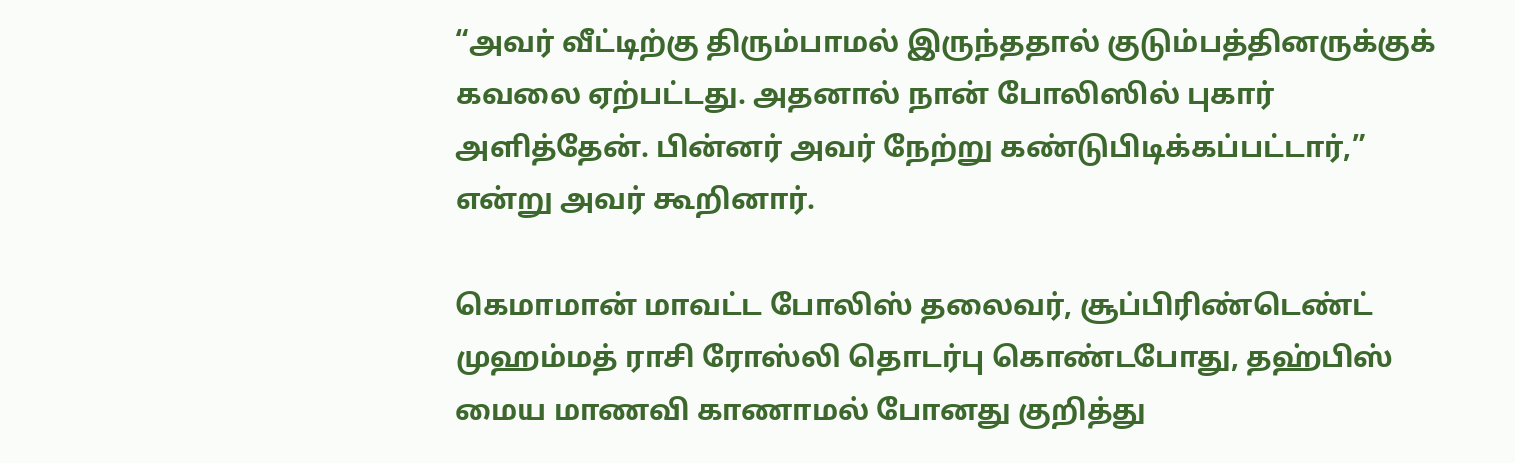“அவர் வீட்டிற்கு திரும்பாமல் இருந்ததால் குடும்பத்தினருக்குக் கவலை ஏற்பட்டது. அதனால் நான் போலிஸில் புகார் அளித்தேன். பின்னர் அவர் நேற்று கண்டுபிடிக்கப்பட்டார்,” என்று அவர் கூறினார்.

கெமாமான் மாவட்ட போலிஸ் தலைவர், சூப்பிரிண்டெண்ட் முஹம்மத் ராசி ரோஸ்லி தொடர்பு கொண்டபோது, தஹ்பிஸ் மைய மாணவி காணாமல் போனது குறித்து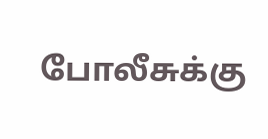போலீசுக்கு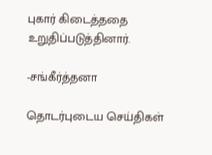புகார் கிடைத்ததை உறுதிப்படுத்தினார்.

-சங்கீர்த்தனா

தொடர்புடைய செய்திகள்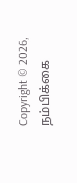Copyright © 2026, நம்பிக்கை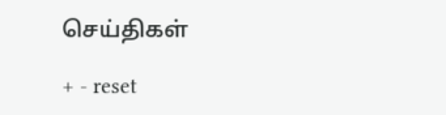செய்திகள்

+ - reset